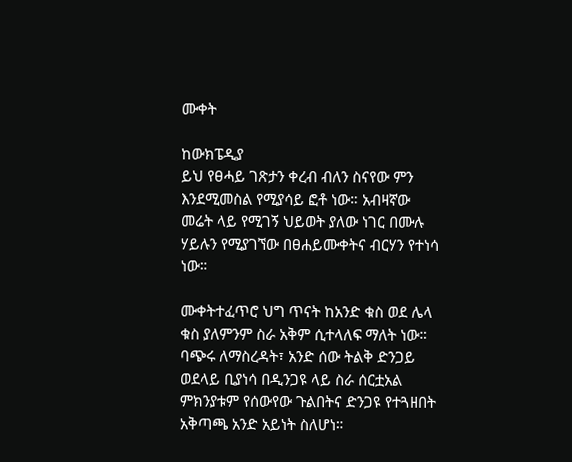ሙቀት

ከውክፔዲያ
ይህ የፀሓይ ገጽታን ቀረብ ብለን ስናየው ምን እንደሚመስል የሚያሳይ ፎቶ ነው። አብዛኛው መሬት ላይ የሚገኝ ህይወት ያለው ነገር በሙሉ ሃይሉን የሚያገኘው በፀሐይሙቀትና ብርሃን የተነሳ ነው።

ሙቀትተፈጥሮ ህግ ጥናት ከአንድ ቁስ ወደ ሌላ ቁስ ያለምንም ስራ አቅም ሲተላለፍ ማለት ነው። ባጭሩ ለማስረዳት፣ አንድ ሰው ትልቅ ድንጋይ ወደላይ ቢያነሳ በዲንጋዩ ላይ ስራ ሰርቷአል ምክንያቱም የሰውየው ጉልበትና ድንጋዩ የተጓዘበት አቅጣጫ አንድ አይነት ስለሆነ።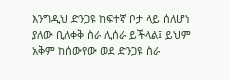እንግዲህ ድንጋዩ ከፍተኛ ቦታ ላይ ሰለሆነ ያለው ቢለቀቅ ስራ ሊሰራ ይችላል፤ ይህም አቅም ከሰውየው ወደ ድንጋዩ ስራ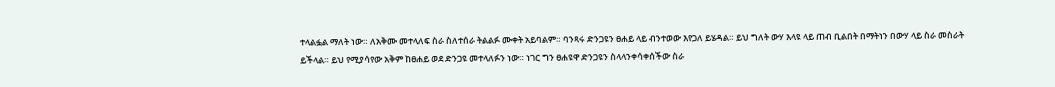ተላልፏል ማለት ነው። ለአቅሙ መተላለፍ ስራ ስለተሰራ ትልልፉ ሙቀት አይባልም። ባንጻሩ ድንጋዩን ፀሐይ ላይ ብንተወው እየጋለ ይሄዳል። ይህ ግለት ውሃ እላዩ ላይ ጠብ ቢልበት በማትነን በውሃ ላይ ስራ መስራት ይችላል። ይህ የሚያሳየው አቅም ከፀሐይ ወደ ድንጋዩ መተላለፉን ነው። ነገር ግን ፀሐዩዋ ድንጋዩን ስላላንቀሳቀሰችው ስራ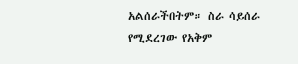አልሰራችበትም። ስራ ሳይሰራ የሚደረገው የአቅም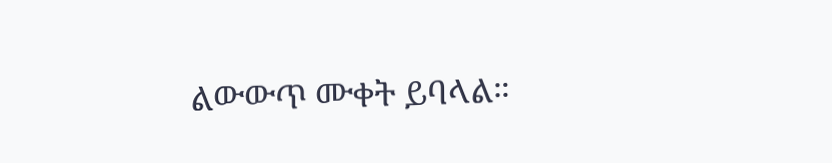ልውውጥ ሙቀት ይባላል።